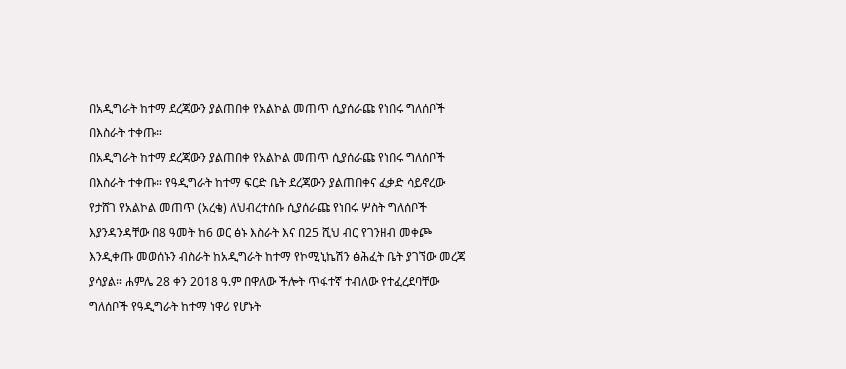በአዲግራት ከተማ ደረጃውን ያልጠበቀ የአልኮል መጠጥ ሲያሰራጩ የነበሩ ግለሰቦች በእስራት ተቀጡ።
በአዲግራት ከተማ ደረጃውን ያልጠበቀ የአልኮል መጠጥ ሲያሰራጩ የነበሩ ግለሰቦች በእስራት ተቀጡ። የዓዲግራት ከተማ ፍርድ ቤት ደረጃውን ያልጠበቀና ፈቃድ ሳይኖረው የታሸገ የአልኮል መጠጥ (አረቄ) ለህብረተሰቡ ሲያሰራጩ የነበሩ ሦስት ግለሰቦች እያንዳንዳቸው በ8 ዓመት ከ6 ወር ፅኑ እስራት እና በ25 ሺህ ብር የገንዘብ መቀጮ እንዲቀጡ መወሰኑን ብስራት ከአዲግራት ከተማ የኮሚኒኬሽን ፅሕፈት ቤት ያገኘው መረጃ ያሳያል። ሐምሌ 28 ቀን 2018 ዓ.ም በዋለው ችሎት ጥፋተኛ ተብለው የተፈረደባቸው ግለሰቦች የዓዲግራት ከተማ ነዋሪ የሆኑት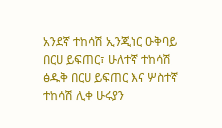አንደኛ ተከሳሽ ኢንጂነር ዑቅባይ በርሀ ይፍጠር፣ ሁለተኛ ተከሳሽ ፅዱቅ በርሀ ይፍጠር እና ሦስተኛ ተከሳሽ ሊቀ ሁሩያን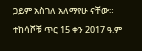ጋይም አስገለ አለማየሁ ናቸው። ተከሳሾቹ ጥር 15 ቀን 2017 ዓ.ም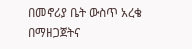በመኖሪያ ቤት ውስጥ አረቄ በማዘጋጀትና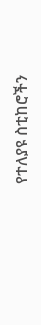የተለያዩ ስቲከሮችን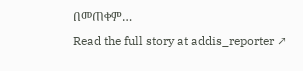በመጠቀም…
Read the full story at addis_reporter ↗